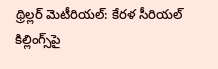థ్రిల్లర్ మెటీరియల్: కేరళ సీరియల్ కిల్లింగ్స్‌పై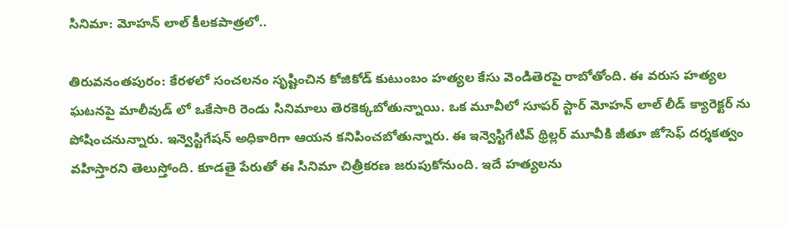సినిమా: మోహన్ లాల్ కీలకపాత్రలో..

తిరువనంతపురం: కేరళలో సంచలనం సృష్టించిన కోజికోడ్ కుటుంబం హత్యల కేసు వెండితెరపై రాబోతోంది. ఈ వరుస హత్యల ఘటనపై మాలీవుడ్ లో ఒకేసారి రెండు సినిమాలు తెరకెక్కబోతున్నాయి. ఒక మూవీలో సూపర్ స్టార్ మోహన్ లాల్ లీడ్ క్యారెక్టర్ ను పోషించనున్నారు. ఇన్వెస్టిగేషన్ అధికారిగా ఆయన కనిపించబోతున్నారు. ఈ ఇన్వెస్టిగేటివ్ థ్రిల్లర్ మూవీకి జీతూ జోసెఫ్ దర్శకత్వం వహిస్తారని తెలుస్తోంది. కూడతై పేరుతో ఈ సినిమా చిత్రీకరణ జరుపుకోనుంది. ఇదే హత్యలను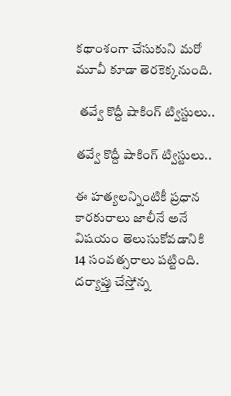కథాంశంగా చేసుకుని మరో మూవీ కూడా తెరకెక్కనుంది.

 తవ్వే కొద్దీ షాకింగ్ ట్విస్టులు..

తవ్వే కొద్దీ షాకింగ్ ట్విస్టులు..

ఈ హత్యలన్నింటికీ ప్రధాన కారకురాలు జాలీనే అనే విషయం తెలుసుకోవడానికి 14 సంవత్సరాలు పట్టింది. దర్యాప్తు చేస్తోన్న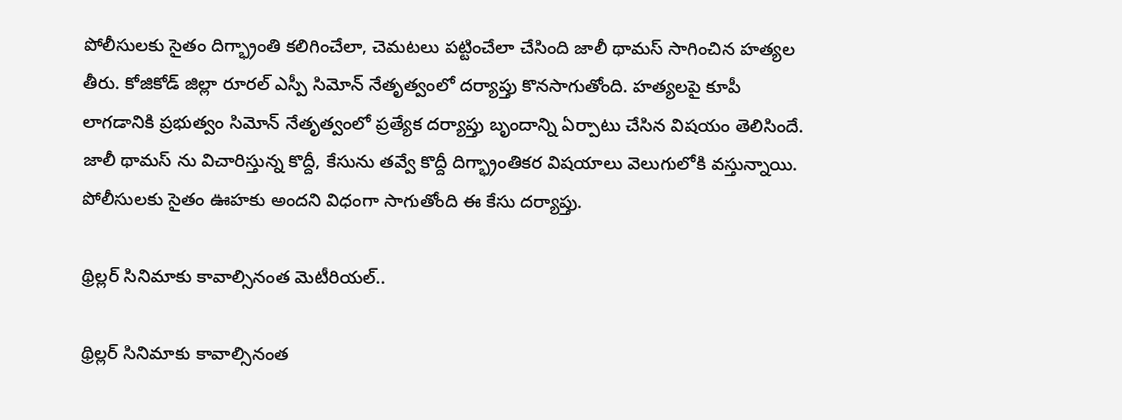పోలీసులకు సైతం దిగ్భ్రాంతి కలిగించేలా, చెమటలు పట్టించేలా చేసింది జాలీ థామస్ సాగించిన హత్యల తీరు. కోజికోడ్ జిల్లా రూరల్ ఎస్పీ సిమోన్ నేతృత్వంలో దర్యాప్తు కొనసాగుతోంది. హత్యలపై కూపీ లాగడానికి ప్రభుత్వం సిమోన్ నేతృత్వంలో ప్రత్యేక దర్యాప్తు బృందాన్ని ఏర్పాటు చేసిన విషయం తెలిసిందే. జాలీ థామస్ ను విచారిస్తున్న కొద్దీ, కేసును తవ్వే కొద్దీ దిగ్భ్రాంతికర విషయాలు వెలుగులోకి వస్తున్నాయి. పోలీసులకు సైతం ఊహకు అందని విధంగా సాగుతోంది ఈ కేసు దర్యాప్తు.

థ్రిల్లర్ సినిమాకు కావాల్సినంత మెటీరియల్..

థ్రిల్లర్ సినిమాకు కావాల్సినంత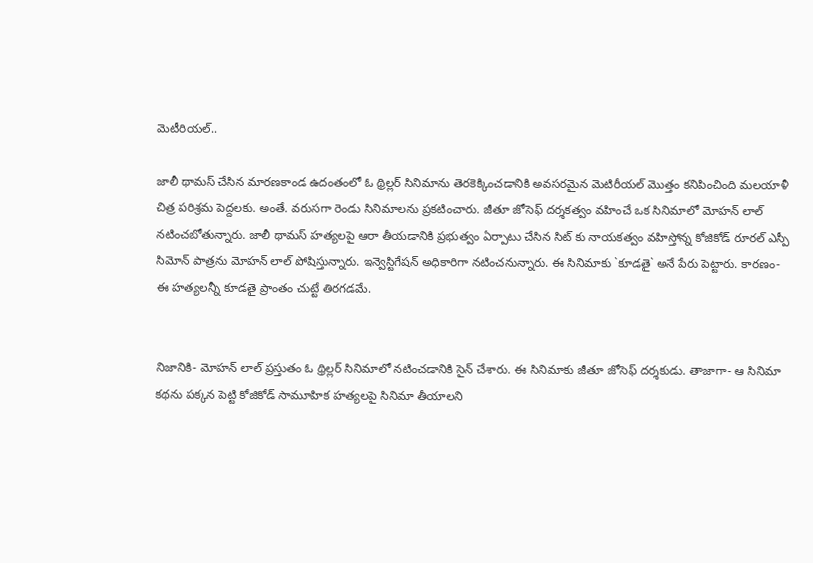మెటీరియల్..

జాలీ థామస్ చేసిన మారణకాండ ఉదంతంలో ఓ థ్రిల్లర్ సినిమాను తెరకెక్కించడానికి అవసరమైన మెటిరీయల్ మొత్తం కనిపించింది మలయాళీ చిత్ర పరిశ్రమ పెద్దలకు. అంతే. వరుసగా రెండు సినిమాలను ప్రకటించారు. జీతూ జోసెఫ్ దర్శకత్వం వహించే ఒక సినిమాలో మోహన్ లాల్ నటించబోతున్నారు. జాలీ థామస్ హత్యలపై ఆరా తీయడానికి ప్రభుత్వం ఏర్పాటు చేసిన సిట్ కు నాయకత్వం వహిస్తోన్న కోజికోడ్ రూరల్ ఎస్పీ సిమోన్ పాత్రను మోహన్ లాల్ పోషిస్తున్నారు. ఇన్వెస్టిగేషన్ అధికారిగా నటించనున్నారు. ఈ సినిమాకు `కూడతై` అనే పేరు పెట్టారు. కారణం- ఈ హత్యలన్నీ కూడతై ప్రాంతం చుట్టే తిరగడమే.


నిజానికి- మోహన్ లాల్ ప్రస్తుతం ఓ థ్రిల్లర్ సినిమాలో నటించడానికి సైన్ చేశారు. ఈ సినిమాకు జీతూ జోసెఫ్ దర్శకుడు. తాజాగా- ఆ సినిమా కథను పక్కన పెట్టి కోజికోడ్ సామూహిక హత్యలపై సినిమా తీయాలని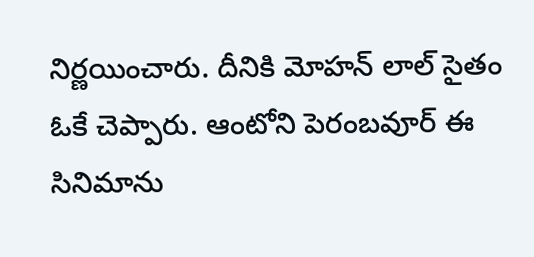నిర్ణయించారు. దీనికి మోహన్ లాల్ సైతం ఓకే చెప్పారు. ఆంటోని పెరంబవూర్ ఈ సినిమాను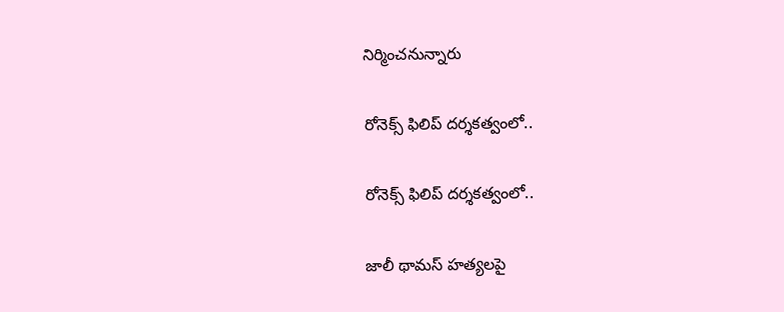నిర్మించనున్నారు

రోనెక్స్ ఫిలిప్ దర్శకత్వంలో..

రోనెక్స్ ఫిలిప్ దర్శకత్వంలో..

జాలీ థామస్ హత్యలపై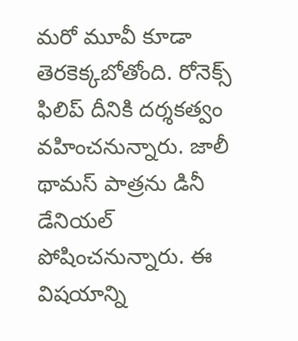మరో మూవీ కూడా తెరకెక్కబోతోంది. రోనెక్స్ ఫిలిప్ దీనికి దర్శకత్వం వహించనున్నారు. జాలీ థామస్ పాత్రను డినీ డేనియల్ పోషించనున్నారు. ఈ విషయాన్ని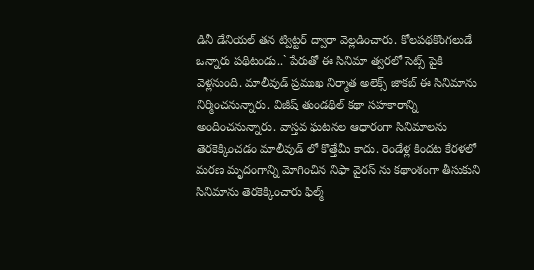డినీ డేనియల్ తన ట్విట్టర్ ద్వారా వెల్లడించారు. కోలపథకొంగలుడే ఒన్నారు పథిటండు..` పేరుతో ఈ సినిమా త్వరలో సెట్స్ పైకి వెళ్లనుంది. మాలీవుడ్ ప్రముఖ నిర్మాత అలెక్స్ జాకబ్ ఈ సినిమాను నిర్మించనున్నారు. విజీష్ తుండథిల్ కథా సహకారాన్ని అందించనున్నారు. వాస్తవ ఘటనల ఆధారంగా సినిమాలను తెరకెక్కించడం మాలీవుడ్ లో కొత్తేమీ కాదు. రెండేళ్ల కిందట కేరళలో మరణ మృదంగాన్ని మోగించిన నిఫా వైరస్ ను కథాంశంగా తీసుకుని సినిమాను తెరకెక్కించారు ఫిల్మ్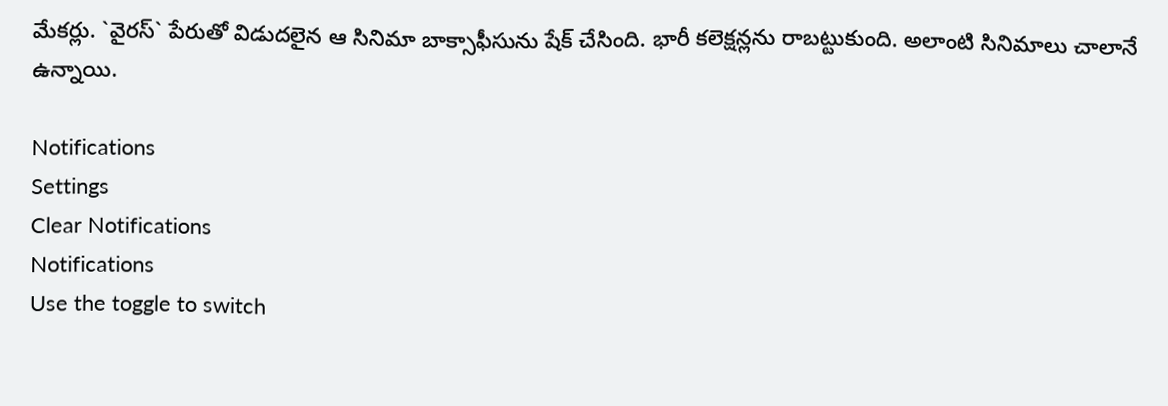మేకర్లు. `వైరస్` పేరుతో విడుదలైన ఆ సినిమా బాక్సాఫీసును షేక్ చేసింది. భారీ కలెక్షన్లను రాబట్టుకుంది. అలాంటి సినిమాలు చాలానే ఉన్నాయి.

Notifications
Settings
Clear Notifications
Notifications
Use the toggle to switch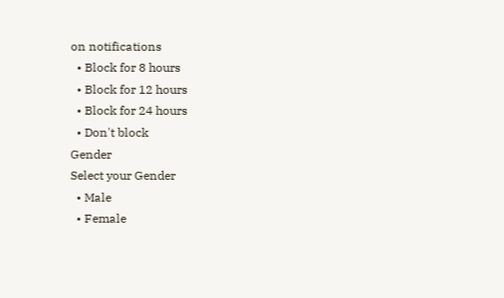on notifications
  • Block for 8 hours
  • Block for 12 hours
  • Block for 24 hours
  • Don't block
Gender
Select your Gender
  • Male
  • Female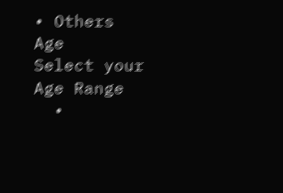• Others
Age
Select your Age Range
  •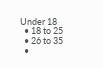Under 18
  • 18 to 25
  • 26 to 35
  •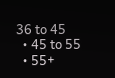36 to 45
  • 45 to 55
  • 55+